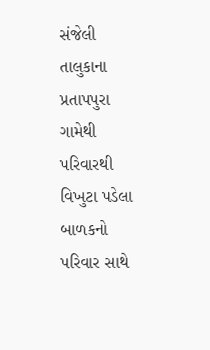સંજેલી તાલુકાના પ્રતાપપુરા ગામેથી પરિવારથી વિખુટા પડેલા બાળકનો પરિવાર સાથે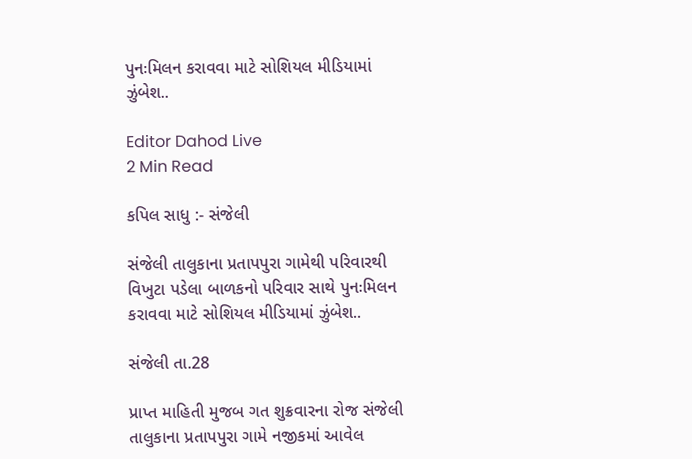પુનઃમિલન કરાવવા માટે સોશિયલ મીડિયામાં ઝુંબેશ..

Editor Dahod Live
2 Min Read

કપિલ સાધુ :- સંજેલી

સંજેલી તાલુકાના પ્રતાપપુરા ગામેથી પરિવારથી વિખુટા પડેલા બાળકનો પરિવાર સાથે પુનઃમિલન કરાવવા માટે સોશિયલ મીડિયામાં ઝુંબેશ..

સંજેલી તા.28

પ્રાપ્ત માહિતી મુજબ ગત શુક્રવારના રોજ સંજેલી તાલુકાના પ્રતાપપુરા ગામે નજીકમાં આવેલ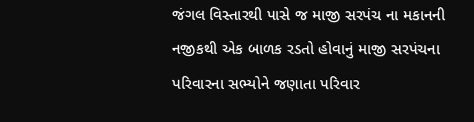જંગલ વિસ્તારથી પાસે જ માજી સરપંચ ના મકાનની નજીકથી એક બાળક રડતો હોવાનું માજી સરપંચના પરિવારના સભ્યોને જણાતા પરિવાર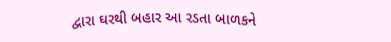દ્વારા ઘરથી બહાર આ રડતા બાળકને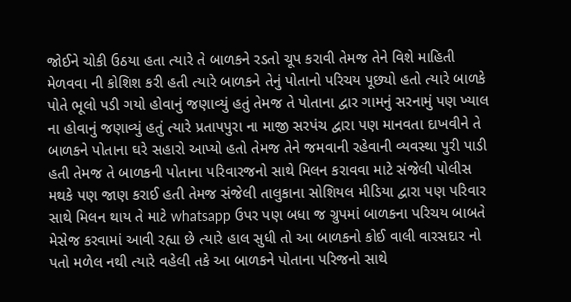જોઈને ચોકી ઉઠયા હતા ત્યારે તે બાળકને રડતો ચૂપ કરાવી તેમજ તેને વિશે માહિતી મેળવવા ની કોશિશ કરી હતી ત્યારે બાળકને તેનું પોતાનો પરિચય પૂછ્યો હતો ત્યારે બાળકે પોતે ભૂલો પડી ગયો હોવાનું જણાવ્યું હતું તેમજ તે પોતાના દ્વાર ગામનું સરનામું પણ ખ્યાલ ના હોવાનું જણાવ્યું હતું ત્યારે પ્રતાપપુરા ના માજી સરપંચ દ્વારા પણ માનવતા દાખવીને તે બાળકને પોતાના ઘરે સહારો આપ્યો હતો તેમજ તેને જમવાની રહેવાની વ્યવસ્થા પુરી પાડી હતી તેમજ તે બાળકની પોતાના પરિવારજનો સાથે મિલન કરાવવા માટે સંજેલી પોલીસ મથકે પણ જાણ કરાઈ હતી તેમજ સંજેલી તાલુકાના સોશિયલ મીડિયા દ્વારા પણ પરિવાર સાથે મિલન થાય તે માટે whatsapp ઉપર પણ બધા જ ગ્રુપમાં બાળકના પરિચય બાબતે મેસેજ કરવામાં આવી રહ્યા છે ત્યારે હાલ સુધી તો આ બાળકનો કોઈ વાલી વારસદાર નો પતો મળેલ નથી ત્યારે વહેલી તકે આ બાળકને પોતાના પરિજનો સાથે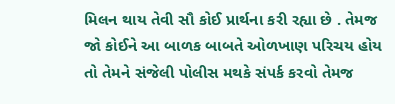મિલન થાય તેવી સૌ કોઈ પ્રાર્થના કરી રહ્યા છે . તેમજ જો કોઈને આ બાળક બાબતે ઓળખાણ પરિચય હોય તો તેમને સંજેલી પોલીસ મથકે સંપર્ક કરવો તેમજ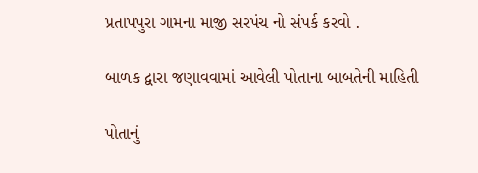પ્રતાપપુરા ગામના માજી સરપંચ નો સંપર્ક કરવો .

બાળક દ્વારા જણાવવામાં આવેલી પોતાના બાબતેની માહિતી

પોતાનું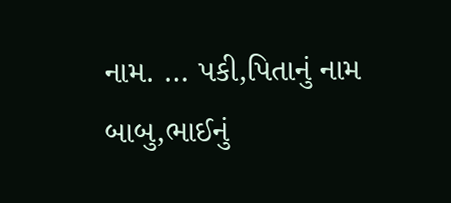નામ. … પકી,પિતાનું નામ બાબુ,ભાઈનું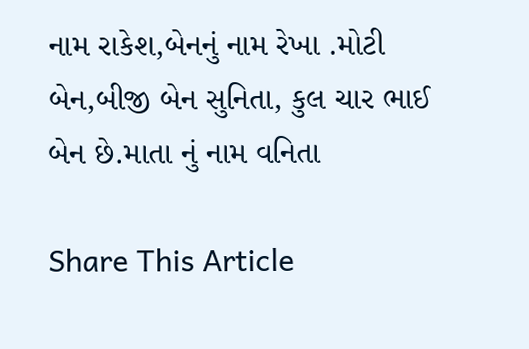નામ રાકેશ,બેનનું નામ રેખા .મોટી બેન,બીજી બેન સુનિતા, કુલ ચાર ભાઈ બેન છે.માતા નું નામ વનિતા

Share This Article